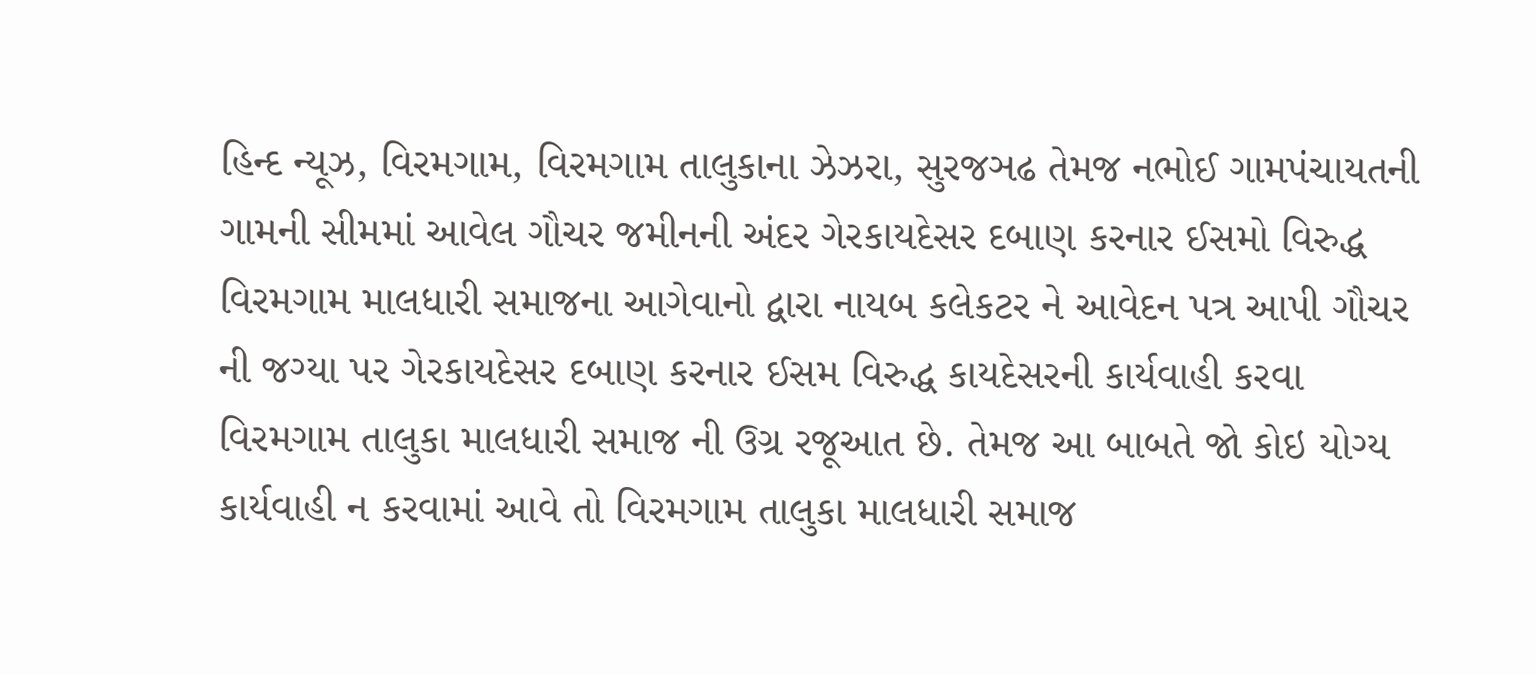હિન્દ ન્યૂઝ, વિરમગામ, વિરમગામ તાલુકાના ઝેઝરા, સુરજઞઢ તેમજ નભોઈ ગામપંચાયતની ગામની સીમમાં આવેલ ગૌચર જમીનની અંદર ગેરકાયદેસર દબાણ કરનાર ઈસમો વિરુદ્ધ વિરમગામ માલધારી સમાજના આગેવાનો દ્વારા નાયબ કલેકટર ને આવેદન પત્ર આપી ગૌચર ની જગ્યા પર ગેરકાયદેસર દબાણ કરનાર ઈસમ વિરુદ્ધ કાયદેસરની કાર્યવાહી કરવા વિરમગામ તાલુકા માલધારી સમાજ ની ઉગ્ર રજૂઆત છે. તેમજ આ બાબતે જો કોઇ યોગ્ય કાર્યવાહી ન કરવામાં આવે તો વિરમગામ તાલુકા માલધારી સમાજ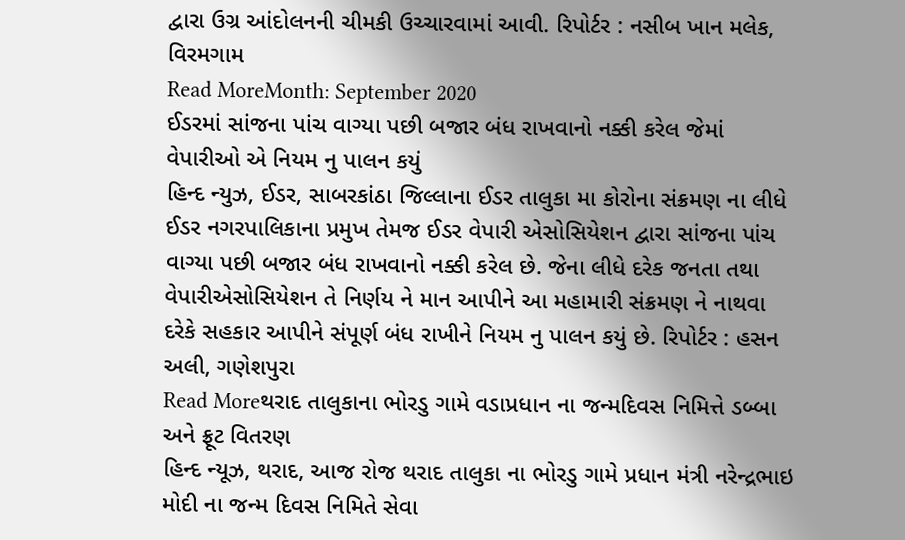દ્વારા ઉગ્ર આંદોલનની ચીમકી ઉચ્ચારવામાં આવી. રિપોર્ટર : નસીબ ખાન મલેક, વિરમગામ
Read MoreMonth: September 2020
ઈડરમાં સાંજના પાંચ વાગ્યા પછી બજાર બંધ રાખવાનો નક્કી કરેલ જેમાં વેપારીઓ એ નિયમ નુ પાલન કયું
હિન્દ ન્યુઝ, ઈડર, સાબરકાંઠા જિલ્લાના ઈડર તાલુકા મા કોરોના સંક્રમણ ના લીધે ઈડર નગરપાલિકાના પ્રમુખ તેમજ ઈડર વેપારી એસોસિયેશન દ્વારા સાંજના પાંચ વાગ્યા પછી બજાર બંધ રાખવાનો નક્કી કરેલ છે. જેના લીધે દરેક જનતા તથા વેપારીએસોસિયેશન તે નિર્ણય ને માન આપીને આ મહામારી સંક્રમણ ને નાથવા દરેકે સહકાર આપીને સંપૂર્ણ બંધ રાખીને નિયમ નુ પાલન કયું છે. રિપોર્ટર : હસન અલી, ગણેશપુરા
Read Moreથરાદ તાલુકાના ભોરડુ ગામે વડાપ્રધાન ના જન્મદિવસ નિમિત્તે ડબ્બા અને ફ્રૂટ વિતરણ
હિન્દ ન્યૂઝ, થરાદ, આજ રોજ થરાદ તાલુકા ના ભોરડુ ગામે પ્રધાન મંત્રી નરેન્દ્રભાઇ મોદી ના જન્મ દિવસ નિમિતે સેવા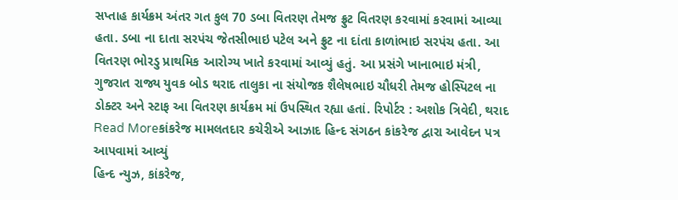સપ્તાહ કાર્યક્રમ અંતર ગત કુલ 70 ડબા વિતરણ તેમજ ફ્રુટ વિતરણ કરવામાં કરવામાં આવ્યા હતા. ડબા ના દાતા સરપંચ જેતસીભાઇ પટેલ અને ફ્રુટ ના દાંતા કાળાંભાઇ સરપંચ હતા. આ વિતરણ ભોરડુ પ્રાથમિક આરોગ્ય ખાતે કરવામાં આવ્યું હતું. આ પ્રસંગે ખાનાભાઇ મંત્રી, ગુજરાત રાજ્ય યુવક બોડ થરાદ તાલુકા ના સંયોજક શૈલેષભાઇ ચૌધરી તેમજ હોસ્પિટલ ના ડોક્ટર અને સ્ટાફ આ વિતરણ કાર્યક્રમ માં ઉપસ્થિત રહ્યા હતાં. રિપોર્ટર : અશોક ત્રિવેદી, થરાદ
Read Moreકાંકરેજ મામલતદાર કચેરીએ આઝાદ હિન્દ સંગઠન કાંકરેજ દ્વારા આવેદન પત્ર આપવામાં આવ્યું
હિન્દ ન્યુઝ, કાંકરેજ,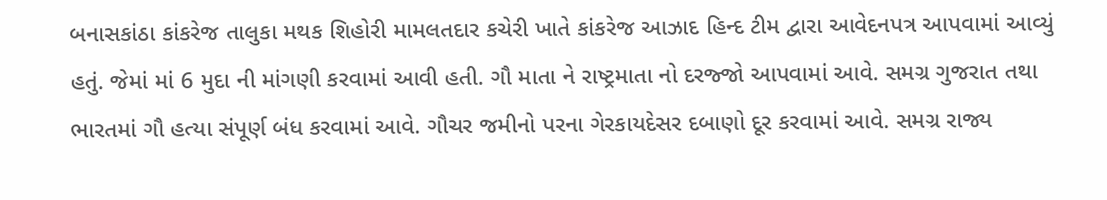બનાસકાંઠા કાંકરેજ તાલુકા મથક શિહોરી મામલતદાર કચેરી ખાતે કાંકરેજ આઝાદ હિન્દ ટીમ દ્વારા આવેદનપત્ર આપવામાં આવ્યું હતું. જેમાં માં 6 મુદા ની માંગણી કરવામાં આવી હતી. ગૌ માતા ને રાષ્ટ્રમાતા નો દરજ્જો આપવામાં આવે. સમગ્ર ગુજરાત તથા ભારતમાં ગૌ હત્યા સંપૂર્ણ બંધ કરવામાં આવે. ગૌચર જમીનો પરના ગેરકાયદેસર દબાણો દૂર કરવામાં આવે. સમગ્ર રાજ્ય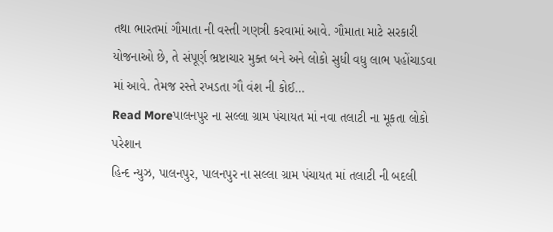તથા ભારતમાં ગૌમાતા ની વસ્તી ગણત્રી કરવામાં આવે. ગૌમાતા માટે સરકારી યોજનાઓ છે, તે સંપૂર્ણ ભ્રષ્ટાચાર મુક્ત બને અને લોકો સુધી વધુ લાભ પહોંચાડવા માં આવે. તેમજ રસ્તે રખડતા ગૌ વંશ ની કોઈ…
Read Moreપાલનપુર ના સલ્લા ગ્રામ પંચાયત માં નવા તલાટી ના મૂકતા લોકો પરેશાન
હિન્દ ન્યુઝ, પાલનપુર, પાલનપુર ના સલ્લા ગ્રામ પંચાયત માં તલાટી ની બદલી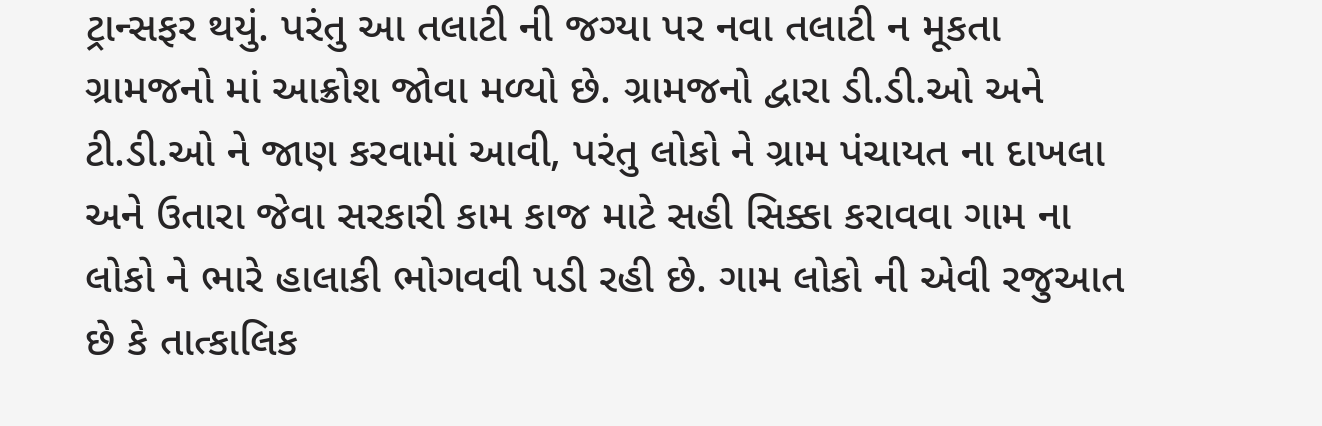ટ્રાન્સફર થયું. પરંતુ આ તલાટી ની જગ્યા પર નવા તલાટી ન મૂકતા ગ્રામજનો માં આક્રોશ જોવા મળ્યો છે. ગ્રામજનો દ્વારા ડી.ડી.ઓ અને ટી.ડી.ઓ ને જાણ કરવામાં આવી, પરંતુ લોકો ને ગ્રામ પંચાયત ના દાખલા અને ઉતારા જેવા સરકારી કામ કાજ માટે સહી સિક્કા કરાવવા ગામ ના લોકો ને ભારે હાલાકી ભોગવવી પડી રહી છે. ગામ લોકો ની એવી રજુઆત છે કે તાત્કાલિક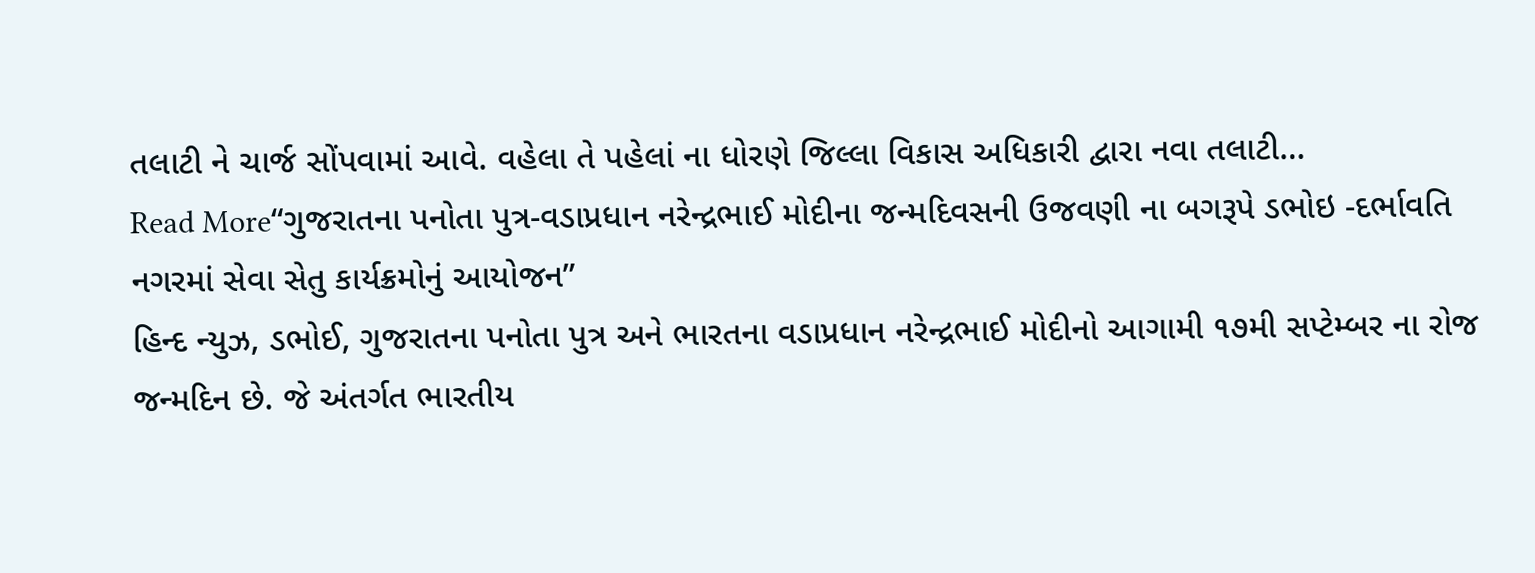તલાટી ને ચાર્જ સોંપવામાં આવે. વહેલા તે પહેલાં ના ધોરણે જિલ્લા વિકાસ અધિકારી દ્વારા નવા તલાટી…
Read More“ગુજરાતના પનોતા પુત્ર-વડાપ્રધાન નરેન્દ્રભાઈ મોદીના જન્મદિવસની ઉજવણી ના બગરૂપે ડભોઇ -દર્ભાવતિ નગરમાં સેવા સેતુ કાર્યક્રમોનું આયોજન”
હિન્દ ન્યુઝ, ડભોઈ, ગુજરાતના પનોતા પુત્ર અને ભારતના વડાપ્રધાન નરેન્દ્રભાઈ મોદીનો આગામી ૧૭મી સપ્ટેમ્બર ના રોજ જન્મદિન છે. જે અંતર્ગત ભારતીય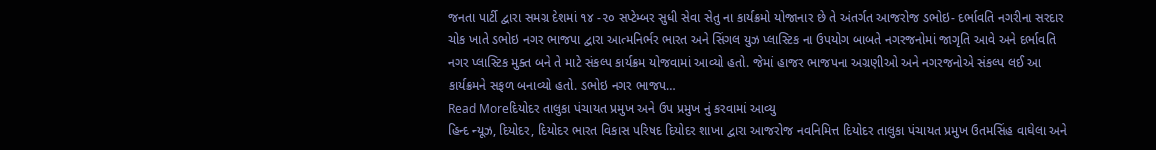જનતા પાર્ટી દ્વારા સમગ્ર દેશમાં ૧૪ -૨૦ સપ્ટેમ્બર સુધી સેવા સેતુ ના કાર્યક્રમો યોજાનાર છે તે અંતર્ગત આજરોજ ડભોઇ- દર્ભાવતિ નગરીના સરદાર ચોક ખાતે ડભોઇ નગર ભાજપા દ્વારા આત્મનિર્ભર ભારત અને સિંગલ યુઝ પ્લાસ્ટિક ના ઉપયોગ બાબતે નગરજનોમાં જાગૃતિ આવે અને દર્ભાવતિ નગર પ્લાસ્ટિક મુક્ત બને તે માટે સંકલ્પ કાર્યક્રમ યોજવામાં આવ્યો હતો. જેમાં હાજર ભાજપના અગ્રણીઓ અને નગરજનોએ સંકલ્પ લઈ આ કાર્યક્રમને સફળ બનાવ્યો હતો. ડભોઇ નગર ભાજપ…
Read Moreદિયોદર તાલુકા પંચાયત પ્રમુખ અને ઉપ પ્રમુખ નું કરવામાં આવ્યુ
હિન્દ ન્યૂઝ, દિયોદર, દિયોદર ભારત વિકાસ પરિષદ દિયોદર શાખા દ્વારા આજરોજ નવનિમિત્ત દિયોદર તાલુકા પંચાયત પ્રમુખ ઉતમસિંહ વાઘેલા અને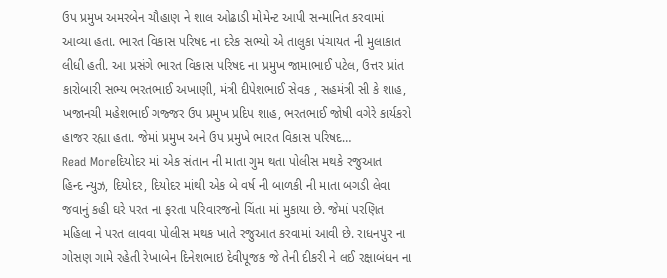ઉપ પ્રમુખ અમરબેન ચૌહાણ ને શાલ ઓઢાડી મોમેન્ટ આપી સન્માનિત કરવામાં આવ્યા હતા. ભારત વિકાસ પરિષદ ના દરેક સભ્યો એ તાલુકા પંચાયત ની મુલાકાત લીધી હતી. આ પ્રસંગે ભારત વિકાસ પરિષદ ના પ્રમુખ જામાભાઈ પટેલ, ઉત્તર પ્રાંત કારોબારી સભ્ય ભરતભાઈ અખાણી, મંત્રી દીપેશભાઈ સેવક , સહમંત્રી સી કે શાહ, ખજાનચી મહેશભાઈ ગજ્જર ઉપ પ્રમુખ પ્રદિપ શાહ, ભરતભાઈ જોષી વગેરે કાર્યકરો હાજર રહ્યા હતા. જેમાં પ્રમુખ અને ઉપ પ્રમુખે ભારત વિકાસ પરિષદ…
Read Moreદિયોદર માં એક સંતાન ની માતા ગુમ થતા પોલીસ મથકે રજુઆત
હિન્દ ન્યુઝ, દિયોદર, દિયોદર માંથી એક બે વર્ષ ની બાળકી ની માતા બગડી લેવા જવાનું કહી ઘરે પરત ના ફરતા પરિવારજનો ચિંતા માં મુકાયા છે. જેમાં પરણિત મહિલા ને પરત લાવવા પોલીસ મથક ખાતે રજુઆત કરવામાં આવી છે. રાધનપુર ના ગોસણ ગામે રહેતી રેખાબેન દિનેશભાઇ દેવીપૂજક જે તેની દીકરી ને લઈ રક્ષાબંધન ના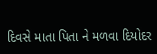દિવસે માતા પિતા ને મળવા દિયોદર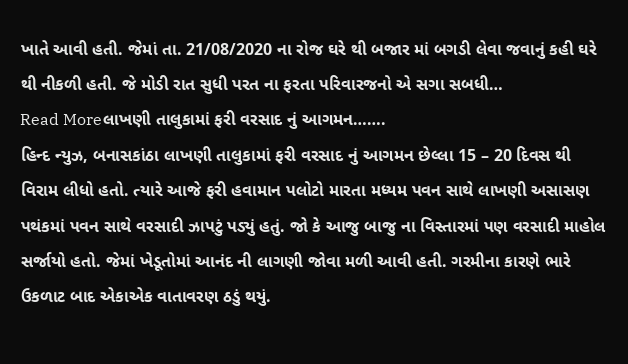ખાતે આવી હતી. જેમાં તા. 21/08/2020 ના રોજ ઘરે થી બજાર માં બગડી લેવા જવાનું કહી ઘરે થી નીકળી હતી. જે મોડી રાત સુધી પરત ના ફરતા પરિવારજનો એ સગા સબધી…
Read Moreલાખણી તાલુકામાં ફરી વરસાદ નું આગમન…….
હિન્દ ન્યુઝ, બનાસકાંઠા લાખણી તાલુકામાં ફરી વરસાદ નું આગમન છેલ્લા 15 – 20 દિવસ થી વિરામ લીધો હતો. ત્યારે આજે ફરી હવામાન પલોટો મારતા મધ્યમ પવન સાથે લાખણી અસાસણ પથંકમાં પવન સાથે વરસાદી ઝાપટું પડ્યું હતું. જો કે આજુ બાજુ ના વિસ્તારમાં પણ વરસાદી માહોલ સર્જાયો હતો. જેમાં ખેડૂતોમાં આનંદ ની લાગણી જોવા મળી આવી હતી. ગરમીના કારણે ભારે ઉકળાટ બાદ એકાએક વાતાવરણ ઠડું થયું.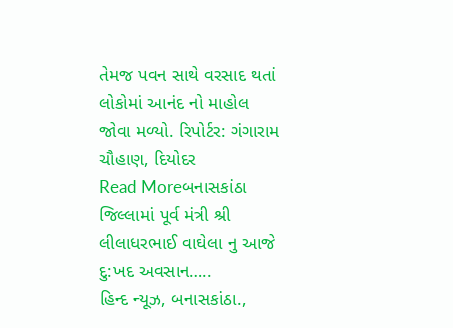તેમજ પવન સાથે વરસાદ થતાં લોકોમાં આનંદ નો માહોલ જોવા મળ્યો. રિપોર્ટર: ગંગારામ ચૌહાણ, દિયોદર
Read Moreબનાસકાંઠા જિલ્લામાં પૂર્વ મંત્રી શ્રી લીલાધરભાઈ વાઘેલા નુ આજે દુ:ખદ અવસાન…..
હિન્દ ન્યૂઝ, બનાસકાંઠા.,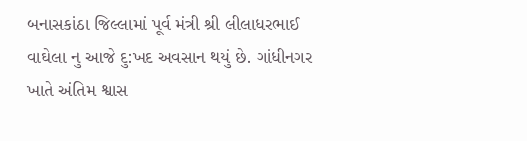બનાસકાંઠા જિલ્લામાં પૂર્વ મંત્રી શ્રી લીલાધરભાઈ વાઘેલા નુ આજે દુ:ખદ અવસાન થયું છે. ગાંધીનગર ખાતે અંતિમ શ્વાસ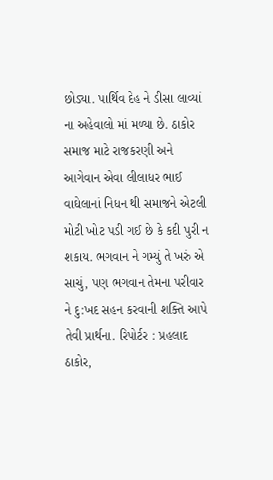છોડ્યા. પાર્થિવ દેહ ને ડીસા લાવ્યાં ના અહેવાલો માં મળ્યા છે. ઠાકોર સમાજ માટે રાજકરણી અને આગેવાન એવા લીલાધર ભાઈ વાઘેલાનાં નિધન થી સમાજને એટલી મોટી ખોટ પડી ગઈ છે કે કદી પુરી ન શકાય. ભગવાન ને ગમ્યું તે ખરું એ સાચું, પણ ભગવાન તેમના પરીવાર ને દુ:ખદ સહન કરવાની શક્તિ આપે તેવી પ્રાર્થના. રિપોર્ટર : પ્રહલાદ ઠાકોર,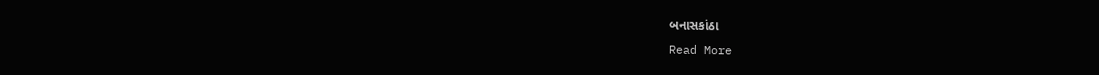બનાસકાંઠા
Read More